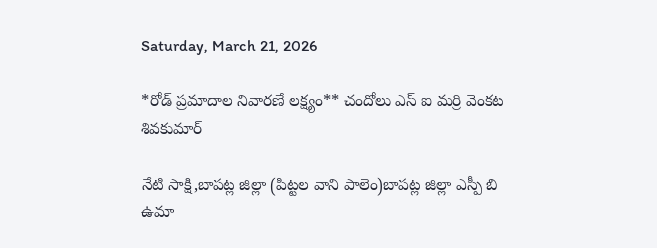Saturday, March 21, 2026

*రోడ్ ప్రమాదాల నివారణే లక్ష్యం** చందోలు ఎస్ ఐ మర్రి వెంకట శివకుమార్

నేటి సాక్షి,బాపట్ల జిల్లా (పిట్టల వాని పాలెం)బాపట్ల జిల్లా ఎస్పీ బి ఉమా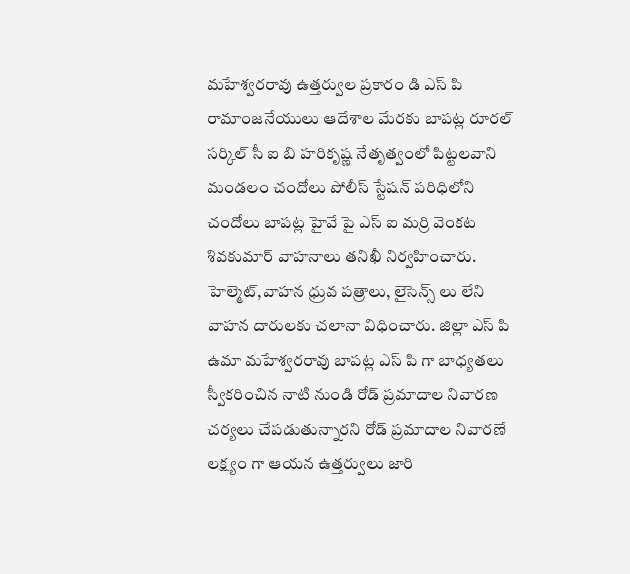మహేశ్వరరావు ఉత్తర్వుల ప్రకారం డి ఎస్ పి రామాంజనేయులు ఆదేశాల మేరకు బాపట్ల రూరల్ సర్కిల్ సీ ఐ బి హరికృష్ణ నేతృత్వంలో పిట్టలవాని మండలం చందోలు పోలీస్ స్టేషన్ పరిధిలోని చందోలు బాపట్ల హైవే పై ఎస్ ఐ మర్రి వెంకట శివకుమార్ వాహనాలు తనిఖీ నిర్వహించారు. హెల్మెట్,వాహన ధ్రువ పత్రాలు, లైసెన్స్ లు లేని వాహన దారులకు చలానా విధించారు. జిల్లా ఎస్ పి ఉమా మహేశ్వరరావు బాపట్ల ఎస్ పి గా బాధ్యతలు స్వీకరించిన నాటి నుండి రోడ్ ప్రమాదాల నివారణ చర్యలు చేపడుతున్నారని రోడ్ ప్రమాదాల నివారణే లక్ష్యం గా ఆయన ఉత్తర్వులు జారి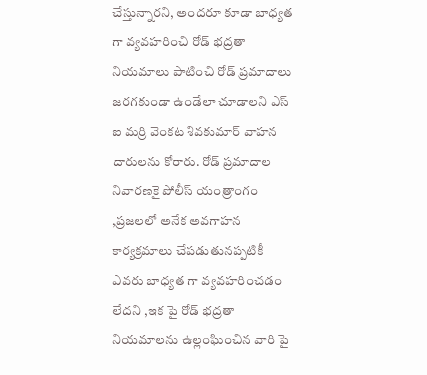చేస్తున్నారని, అందరూ కూడా బాధ్యత గా వ్యవహరించి రోడ్ భద్రతా నియమాలు పాటించి రోడ్ ప్రమాదాలు జరగకుండా ఉండేలా చూడాలని ఎస్ ఐ మర్రి వెంకట శివకుమార్ వాహన దారులను కోరారు. రోడ్ ప్రమాదాల నివారణకై పోలీస్ యంత్రాంగం ,ప్రజలలో అనేక అవగాహన కార్యక్రమాలు చేపడుతునప్పటికీ ఎవరు బాధ్యత గా వ్యవహరించడం లేదని ,ఇక పై రోడ్ భద్రతా నియమాలను ఉల్లంఘించిన వారి పై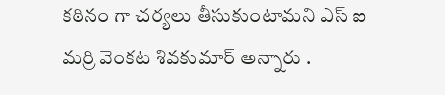కఠినం గా చర్యలు తీసుకుంటామని ఎస్ ఐ మర్రి వెంకట శివకుమార్ అన్నారు .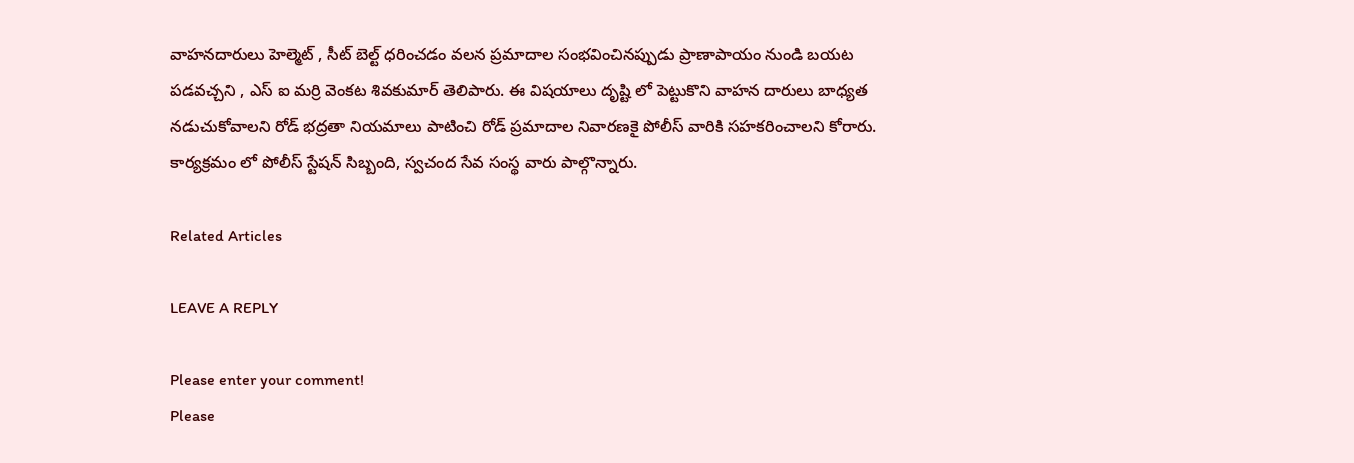వాహనదారులు హెల్మెట్ , సీట్ బెల్ట్ ధరించడం వలన ప్రమాదాల సంభవించినప్పుడు ప్రాణాపాయం నుండి బయట పడవచ్చని , ఎస్ ఐ మర్రి వెంకట శివకుమార్ తెలిపారు. ఈ విషయాలు దృష్టి లో పెట్టుకొని వాహన దారులు బాధ్యత నడుచుకోవాలని రోడ్ భద్రతా నియమాలు పాటించి రోడ్ ప్రమాదాల నివారణకై పోలీస్ వారికి సహకరించాలని కోరారు. కార్యక్రమం లో పోలీస్ స్టేషన్ సిబ్బంది, స్వచంద సేవ సంస్థ వారు పాల్గొన్నారు.

Related Articles

LEAVE A REPLY

Please enter your comment!
Please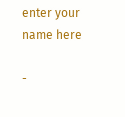enter your name here

-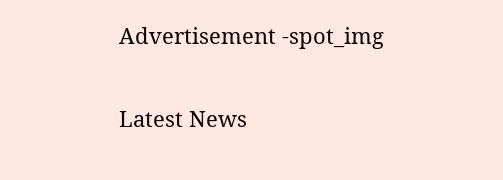Advertisement -spot_img

Latest News